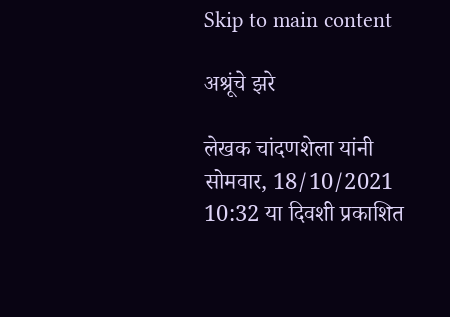Skip to main content

अश्रूंचे झरे

लेखक चांदणशेला यांनी सोमवार, 18/10/2021 10:32 या दिवशी प्रकाशित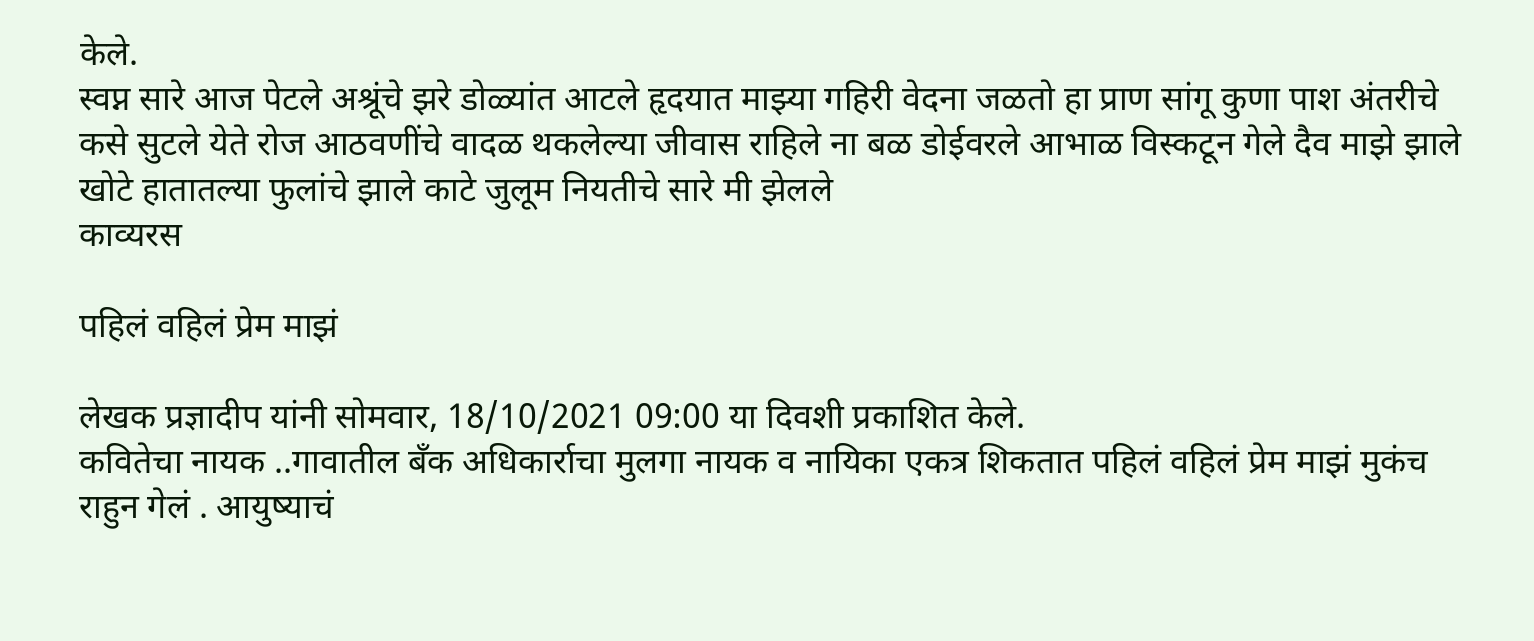केले.
स्वप्न सारे आज पेटले अश्रूंचे झरे डोळ्यांत आटले हृदयात माझ्या गहिरी वेदना जळतो हा प्राण सांगू कुणा पाश अंतरीचे कसे सुटले येते रोज आठवणींचे वादळ थकलेल्या जीवास राहिले ना बळ डोईवरले आभाळ विस्कटून गेले दैव माझे झाले खोटे हातातल्या फुलांचे झाले काटे जुलूम नियतीचे सारे मी झेलले
काव्यरस

पहिलं वहिलं प्रेम माझं

लेखक प्रज्ञादीप यांनी सोमवार, 18/10/2021 09:00 या दिवशी प्रकाशित केले.
कवितेचा नायक ..गावातील बँक अधिकार्राचा मुलगा नायक व नायिका एकत्र शिकतात पहिलं वहिलं प्रेम माझं मुकंच राहुन गेलं . आयुष्याचं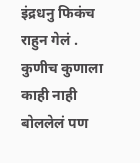इंद्रधनु फिकंच राहुन गेलं . कुणीच कुणाला काही नाही बोललेलं पण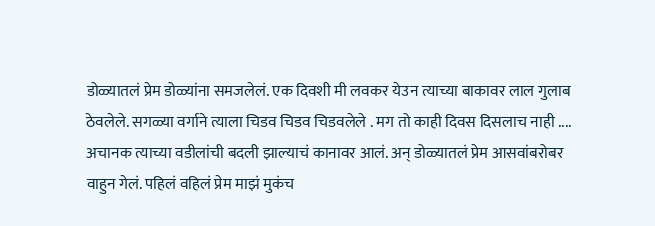डोळ्यातलं प्रेम डोळ्यांना समजलेलं. एक दिवशी मी लवकर येउन त्याच्या बाकावर लाल गुलाब ठेवलेले. सगळ्या वर्गाने त्याला चिडव चिडव चिडवलेले . मग तो काही दिवस दिसलाच नाही .... अचानक त्याच्या वडीलांची बदली झाल्याचं कानावर आलं. अन् डोळ्यातलं प्रेम आसवांबरोबर वाहुन गेलं. पहिलं वहिलं प्रेम माझं मुकंच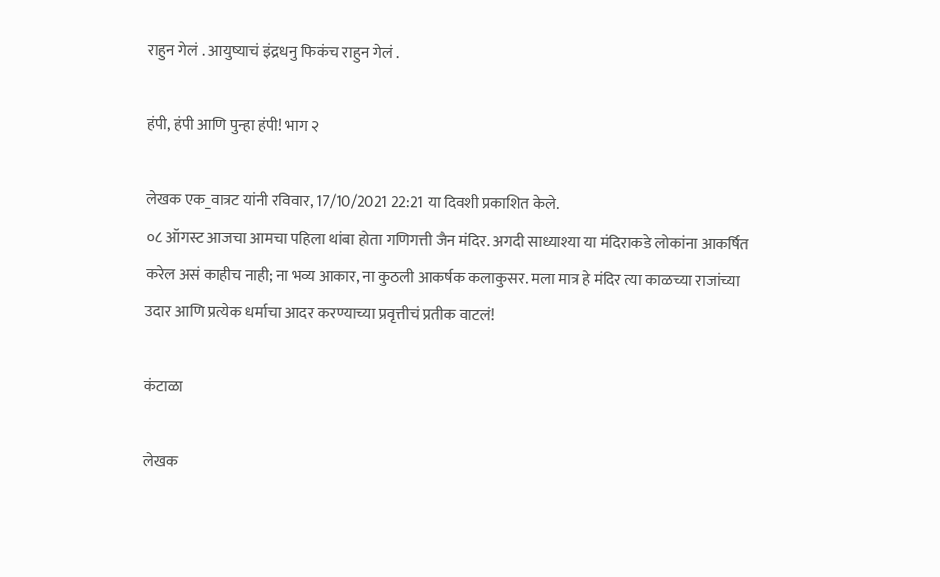राहुन गेलं . आयुष्याचं इंद्रधनु फिकंच राहुन गेलं .

हंपी, हंपी आणि पुन्हा हंपी! भाग २

लेखक एक_वात्रट यांनी रविवार, 17/10/2021 22:21 या दिवशी प्रकाशित केले.
०८ ऑगस्ट आजचा आमचा पहिला थांबा होता गणिगत्ती जैन मंदिर. अगदी साध्याश्या या मंदिराकडे लोकांना आकर्षित करेल असं काहीच नाही; ना भव्य आकार, ना कुठली आकर्षक कलाकुसर. मला मात्र हे मंदिर त्या काळच्या राजांच्या उदार आणि प्रत्येक धर्माचा आदर करण्याच्या प्रवृत्तीचं प्रतीक वाटलं!

कंटाळा

लेखक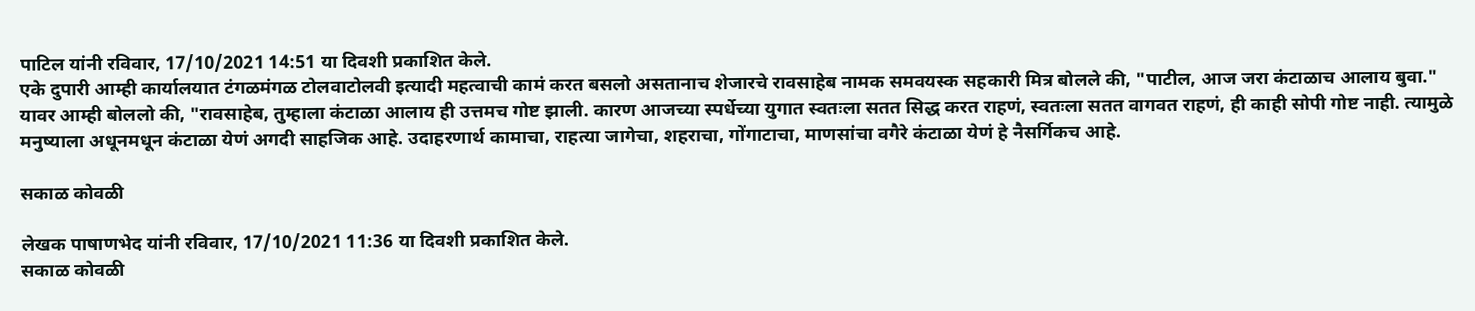पाटिल यांनी रविवार, 17/10/2021 14:51 या दिवशी प्रकाशित केले.
एके दुपारी आम्ही कार्यालयात टंगळमंगळ टोलवाटोलवी इत्यादी महत्वाची कामं करत बसलो असतानाच शेजारचे रावसाहेब नामक समवयस्क सहकारी मित्र बोलले की, "पाटील, आज जरा कंटाळाच आलाय बुवा." यावर आम्ही बोललो की, "रावसाहेब, तुम्हाला कंटाळा आलाय ही उत्तमच गोष्ट झाली. कारण आजच्या स्पर्धेच्या युगात स्वतःला सतत सिद्ध करत राहणं, स्वतःला सतत वागवत राहणं, ही काही सोपी गोष्ट नाही. त्यामुळे मनुष्याला अधूनमधून कंटाळा येणं अगदी साहजिक आहे. उदाहरणार्थ कामाचा, राहत्या जागेचा, शहराचा, गोंगाटाचा, माणसांचा वगैरे कंटाळा येणं हे नैसर्गिकच आहे.

सकाळ कोवळी

लेखक पाषाणभेद यांनी रविवार, 17/10/2021 11:36 या दिवशी प्रकाशित केले.
सकाळ कोवळी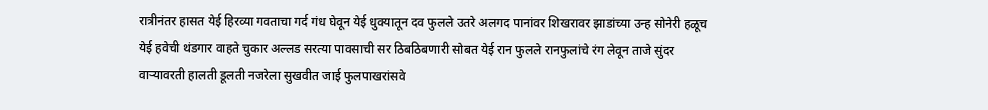रात्रीनंतर हासत येई हिरव्या गवताचा गर्द गंध घेवून येई धुक्यातून दव फुलले उतरे अलगद पानांवर शिखरावर झाडांच्या उन्ह सोनेरी हळूच येई हवेची थंडगार वाहते चुकार अल्लड सरत्या पावसाची सर ठिबठिबणारी सोबत येई रान फुलले रानफुलांचे रंग लेवून ताजे सुंदर वार्‍यावरती हालती डूलती नजरेला सुखवीत जाई फुलपाखरांसवे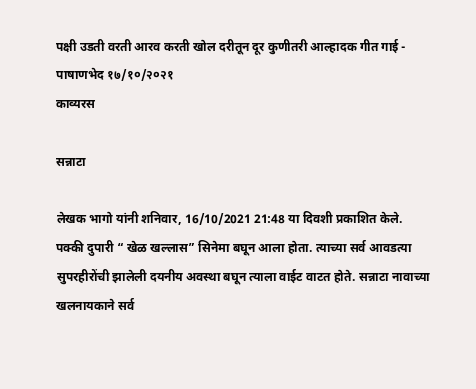पक्षी उडती वरती आरव करती खोल दरीतून दूर कुणीतरी आल्हादक गीत गाई - पाषाणभेद १७/१०/२०२१
काव्यरस

सन्नाटा

लेखक भागो यांनी शनिवार, 16/10/2021 21:48 या दिवशी प्रकाशित केले.
पक्की दुपारी “ खेळ खल्लास” सिनेमा बघून आला होता. त्याच्या सर्व आवडत्या सुपरहीरोंची झालेली दयनीय अवस्था बघून त्याला वाईट वाटत होते. सन्नाटा नावाच्या खलनायकाने सर्व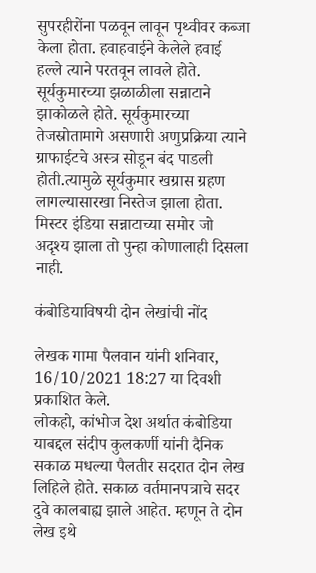सुपरहीरोंना पळवून लावून पृथ्वीवर कब्जा केला होता. हवाहवाईने केलेले हवाई हल्ले त्याने परतवून लावले होते. सूर्यकुमारच्या झळाळीला सन्नाटाने झाकोळले होते. सूर्यकुमारच्या तेजस्रोतामागे असणारी अणुप्रक्रिया त्याने ग्राफाईटचे अस्त्र सोडून बंद पाडली होती.त्यामुळे सूर्यकुमार खग्रास ग्रहण लागल्यासारखा निस्तेज झाला होता. मिस्टर इंडिया सन्नाटाच्या समोर जो अदृश्य झाला तो पुन्हा कोणालाही दिसला नाही.

कंबोडियाविषयी दोन लेखांची नोंद

लेखक गामा पैलवान यांनी शनिवार, 16/10/2021 18:27 या दिवशी प्रकाशित केले.
लोकहो, कांभोज देश अर्थात कंबोडिया याबद्दल संदीप कुलकर्णी यांनी दैनिक सकाळ मधल्या पैलतीर सदरात दोन लेख लिहिले होते. सकाळ वर्तमानपत्राचे सदर दुवे कालबाह्य झाले आहेत. म्हणून ते दोन लेख इथे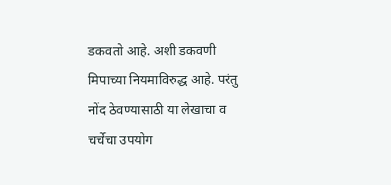डकवतो आहे. अशी डकवणी मिपाच्या नियमाविरुद्ध आहे. परंतु नोंद ठेवण्यासाठी या लेखाचा व चर्चेचा उपयोग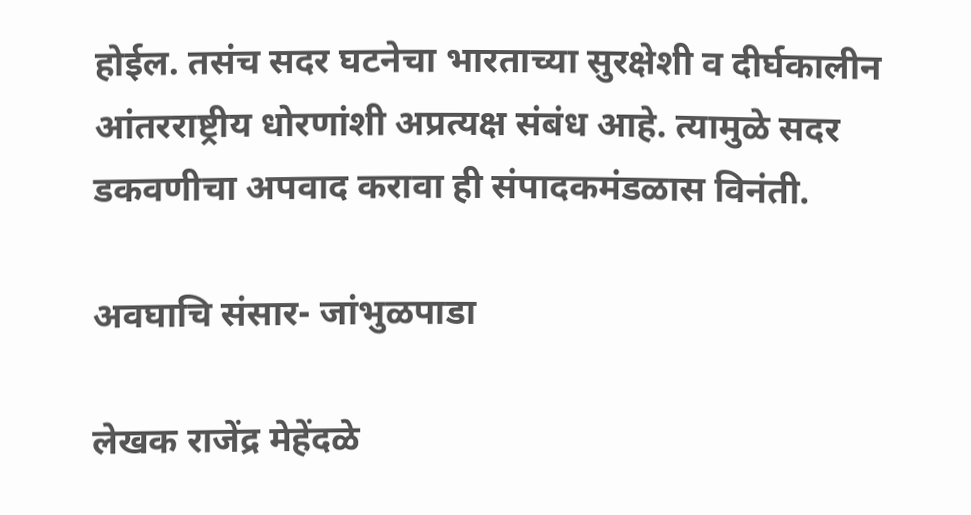होईल. तसंच सदर घटनेचा भारताच्या सुरक्षेशी व दीर्घकालीन आंतरराष्ट्रीय धोरणांशी अप्रत्यक्ष संबंध आहे. त्यामुळे सदर डकवणीचा अपवाद करावा ही संपादकमंडळास विनंती.

अवघाचि संसार- जांभुळपाडा

लेखक राजेंद्र मेहेंदळे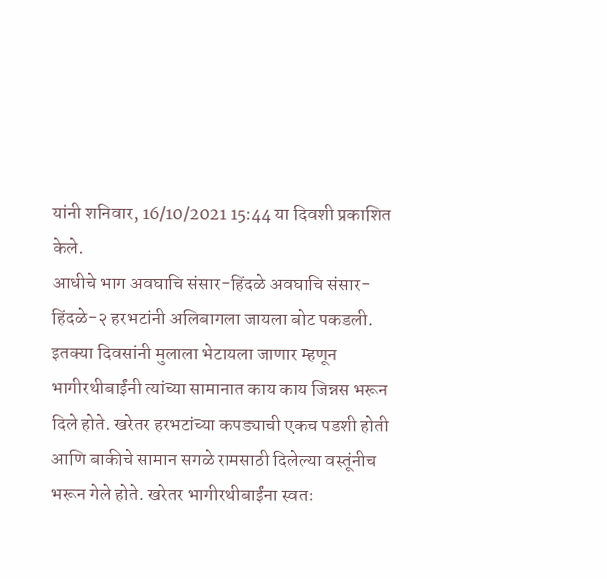यांनी शनिवार, 16/10/2021 15:44 या दिवशी प्रकाशित केले.
आधीचे भाग अवघाचि संसार-हिंदळे अवघाचि संसार- हिंदळे-२ हरभटांनी अलिबागला जायला बोट पकडली. इतक्या दिवसांनी मुलाला भेटायला जाणार म्हणून भागीरथीबाईंनी त्यांच्या सामानात काय काय जिन्नस भरून दिले होते. खरेतर हरभटांच्या कपड्याची एकच पडशी होती आणि बाकीचे सामान सगळे रामसाठी दिलेल्या वस्तूंनीच भरून गेले होते. खरेतर भागीरथीबाईंना स्वतः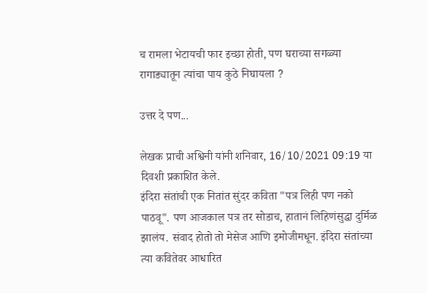च रामला भेटायची फार इच्छा होती, पण घराच्या सगळ्या रागाड्यातून त्यांचा पाय कुठे निघायला ?

उत्तर दे पण...

लेखक प्राची अश्विनी यांनी शनिवार, 16/10/2021 09:19 या दिवशी प्रकाशित केले.
इंदिरा संतांची एक नितांत सुंदर कविता "पत्र लिही पण नको पाठवू". पण आजकाल पत्र तर सोडाच, हातानं लिहिणंसुद्धा दुर्मिळ झालंय. संवाद होतो तो मेसेज आणि इमोजीमधून. इंदिरा संतांच्या त्या कवितेवर आधारित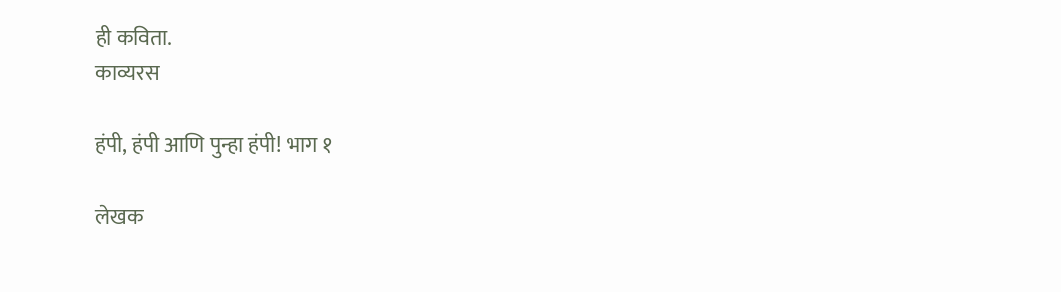ही कविता.
काव्यरस

हंपी, हंपी आणि पुन्हा हंपी! भाग १

लेखक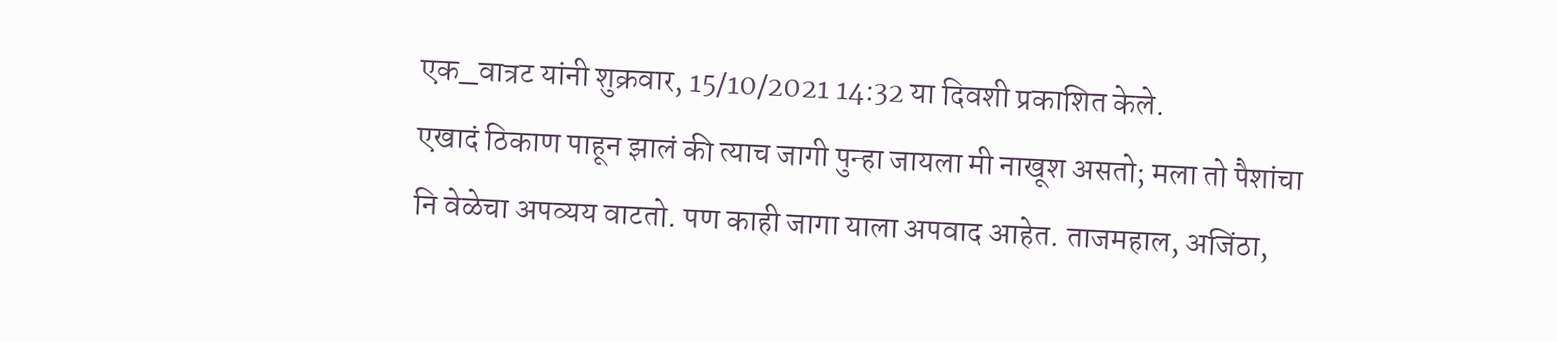एक_वात्रट यांनी शुक्रवार, 15/10/2021 14:32 या दिवशी प्रकाशित केले.
एखादं ठिकाण पाहून झालं की त्याच जागी पुन्हा जायला मी नाखूश असतो; मला तो पैशांचा नि वेळेचा अपव्यय वाटतो. पण काही जागा याला अपवाद आहेत. ताजमहाल, अजिंठा,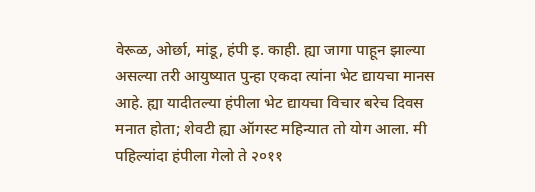वेरूळ, ओर्छा, मांडू, हंपी इ. काही. ह्या जागा पाहून झाल्या असल्या तरी आयुष्यात पुन्हा एकदा त्यांना भेट द्यायचा मानस आहे. ह्या यादीतल्या हंपीला भेट द्यायचा विचार बरेच दिवस मनात होता; शेवटी ह्या ऑगस्ट महिन्यात तो योग आला. मी पहिल्यांदा हंपीला गेलो ते २०११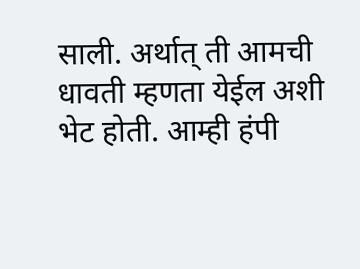साली. अर्थात् ती आमची धावती म्हणता येईल अशी भेट होती. आम्ही हंपी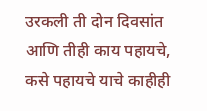उरकली ती दोन दिवसांत आणि तीही काय पहायचे, कसे पहायचे याचे काहीही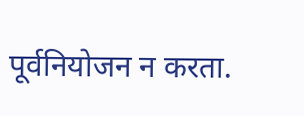पूर्वनियोजन न करता.